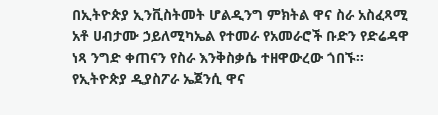በኢትዮጵያ ኢንቪስትመት ሆልዲንግ ምክትል ዋና ስራ አስፈጻሚ አቶ ሀብታሙ ኃይለሚካኤል የተመራ የአመራሮች ቡድን የድሬዳዋ ነጻ ንግድ ቀጠናን የስራ እንቅስቃሴ ተዘዋውረው ጎበኙ፡፡
የኢትዮጵያ ዲያስፖራ ኤጀንሲ ዋና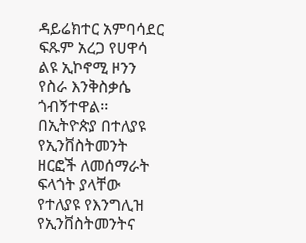ዳይሬክተር አምባሳደር ፍጹም አረጋ የሀዋሳ ልዩ ኢኮኖሚ ዞንን የስራ እንቅስቃሴ ጎብኝተዋል፡፡
በኢትዮጵያ በተለያዩ የኢንቨስትመንት ዘርፎች ለመሰማራት ፍላጎት ያላቸው የተለያዩ የእንግሊዝ የኢንቨስትመንትና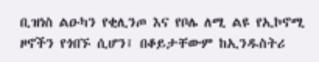ቢዝነስ ልዑካን የቂሊንጦ እና የቦሌ ለሚ ልዩ የኢኮኖሚ ዞኖችን የጎበኙ ሲሆን፤ በቆይታቸውም ከኢንዱስትሪ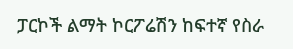ፓርኮች ልማት ኮርፖሬሽን ከፍተኛ የስራ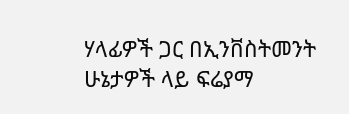ሃላፊዎች ጋር በኢንቨስትመንት ሁኔታዎች ላይ ፍሬያማ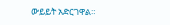ውይይት አድርገዋል።